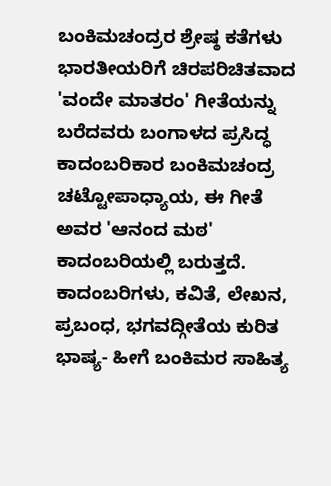ಬಂಕಿಮಚಂದ್ರರ ಶ್ರೇಷ್ಠ ಕತೆಗಳು
ಭಾರತೀಯರಿಗೆ ಚಿರಪರಿಚಿತವಾದ 'ವಂದೇ ಮಾತರಂ' ಗೀತೆಯನ್ನು ಬರೆದವರು ಬಂಗಾಳದ ಪ್ರಸಿದ್ಧ ಕಾದಂಬರಿಕಾರ ಬಂಕಿಮಚಂದ್ರ ಚಟ್ಟೋಪಾಧ್ಯಾಯ, ಈ ಗೀತೆ ಅವರ 'ಆನಂದ ಮಠ' ಕಾದಂಬರಿಯಲ್ಲಿ ಬರುತ್ತದೆ.
ಕಾದಂಬರಿಗಳು, ಕವಿತೆ, ಲೇಖನ, ಪ್ರಬಂಧ, ಭಗವದ್ಗೀತೆಯ ಕುರಿತ ಭಾಷ್ಯ- ಹೀಗೆ ಬಂಕಿಮರ ಸಾಹಿತ್ಯ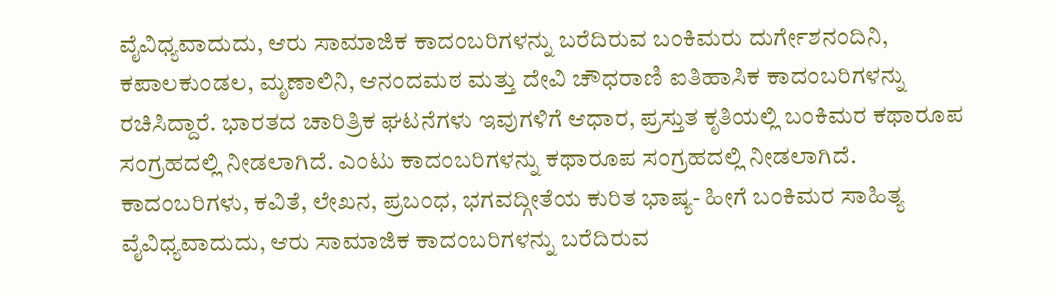ವೈವಿಧ್ಯವಾದುದು, ಆರು ಸಾಮಾಜಿಕ ಕಾದಂಬರಿಗಳನ್ನು ಬರೆದಿರುವ ಬಂಕಿಮರು ದುರ್ಗೇಶನಂದಿನಿ, ಕಪಾಲಕುಂಡಲ, ಮೃಣಾಲಿನಿ, ಆನಂದಮಠ ಮತ್ತು ದೇವಿ ಚೌಧರಾಣಿ ಐತಿಹಾಸಿಕ ಕಾದಂಬರಿಗಳನ್ನು ರಚಿಸಿದ್ದಾರೆ. ಭಾರತದ ಚಾರಿತ್ರಿಕ ಘಟನೆಗಳು ಇವುಗಳಿಗೆ ಆಧಾರ, ಪ್ರಸ್ತುತ ಕೃತಿಯಲ್ಲಿ ಬಂಕಿಮರ ಕಥಾರೂಪ ಸಂಗ್ರಹದಲ್ಲಿ ನೀಡಲಾಗಿದೆ. ಎಂಟು ಕಾದಂಬರಿಗಳನ್ನು ಕಥಾರೂಪ ಸಂಗ್ರಹದಲ್ಲಿ ನೀಡಲಾಗಿದೆ.
ಕಾದಂಬರಿಗಳು, ಕವಿತೆ, ಲೇಖನ, ಪ್ರಬಂಧ, ಭಗವದ್ಗೀತೆಯ ಕುರಿತ ಭಾಷ್ಯ- ಹೀಗೆ ಬಂಕಿಮರ ಸಾಹಿತ್ಯ ವೈವಿಧ್ಯವಾದುದು, ಆರು ಸಾಮಾಜಿಕ ಕಾದಂಬರಿಗಳನ್ನು ಬರೆದಿರುವ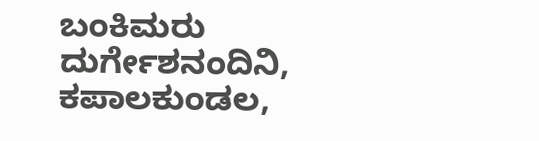ಬಂಕಿಮರು ದುರ್ಗೇಶನಂದಿನಿ, ಕಪಾಲಕುಂಡಲ,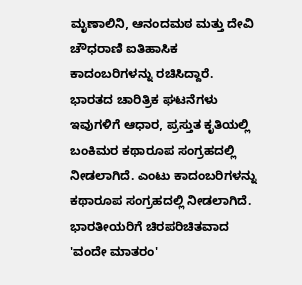ಮೃಣಾಲಿನಿ, ಆನಂದಮಠ ಮತ್ತು ದೇವಿ ಚೌಧರಾಣಿ ಐತಿಹಾಸಿಕ ಕಾದಂಬರಿಗಳನ್ನು ರಚಿಸಿದ್ದಾರೆ. ಭಾರತದ ಚಾರಿತ್ರಿಕ ಘಟನೆಗಳು ಇವುಗಳಿಗೆ ಆಧಾರ, ಪ್ರಸ್ತುತ ಕೃತಿಯಲ್ಲಿ ಬಂಕಿಮರ ಕಥಾರೂಪ ಸಂಗ್ರಹದಲ್ಲಿ ನೀಡಲಾಗಿದೆ. ಎಂಟು ಕಾದಂಬರಿಗಳನ್ನು ಕಥಾರೂಪ ಸಂಗ್ರಹದಲ್ಲಿ ನೀಡಲಾಗಿದೆ.
ಭಾರತೀಯರಿಗೆ ಚಿರಪರಿಚಿತವಾದ 'ವಂದೇ ಮಾತರಂ'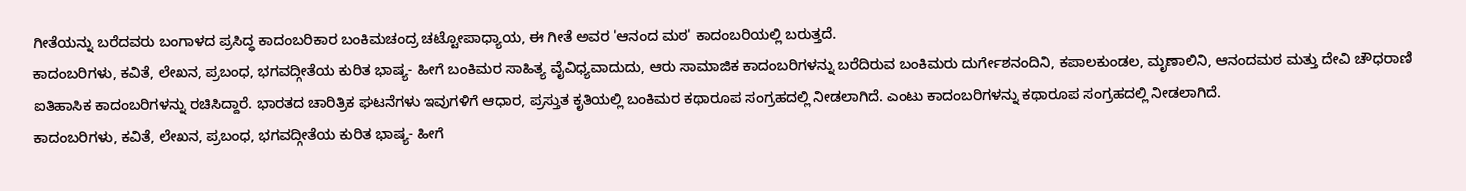ಗೀತೆಯನ್ನು ಬರೆದವರು ಬಂಗಾಳದ ಪ್ರಸಿದ್ಧ ಕಾದಂಬರಿಕಾರ ಬಂಕಿಮಚಂದ್ರ ಚಟ್ಟೋಪಾಧ್ಯಾಯ, ಈ ಗೀತೆ ಅವರ 'ಆನಂದ ಮಠ' ಕಾದಂಬರಿಯಲ್ಲಿ ಬರುತ್ತದೆ.
ಕಾದಂಬರಿಗಳು, ಕವಿತೆ, ಲೇಖನ, ಪ್ರಬಂಧ, ಭಗವದ್ಗೀತೆಯ ಕುರಿತ ಭಾಷ್ಯ- ಹೀಗೆ ಬಂಕಿಮರ ಸಾಹಿತ್ಯ ವೈವಿಧ್ಯವಾದುದು, ಆರು ಸಾಮಾಜಿಕ ಕಾದಂಬರಿಗಳನ್ನು ಬರೆದಿರುವ ಬಂಕಿಮರು ದುರ್ಗೇಶನಂದಿನಿ, ಕಪಾಲಕುಂಡಲ, ಮೃಣಾಲಿನಿ, ಆನಂದಮಠ ಮತ್ತು ದೇವಿ ಚೌಧರಾಣಿ ಐತಿಹಾಸಿಕ ಕಾದಂಬರಿಗಳನ್ನು ರಚಿಸಿದ್ದಾರೆ. ಭಾರತದ ಚಾರಿತ್ರಿಕ ಘಟನೆಗಳು ಇವುಗಳಿಗೆ ಆಧಾರ, ಪ್ರಸ್ತುತ ಕೃತಿಯಲ್ಲಿ ಬಂಕಿಮರ ಕಥಾರೂಪ ಸಂಗ್ರಹದಲ್ಲಿ ನೀಡಲಾಗಿದೆ. ಎಂಟು ಕಾದಂಬರಿಗಳನ್ನು ಕಥಾರೂಪ ಸಂಗ್ರಹದಲ್ಲಿ ನೀಡಲಾಗಿದೆ.
ಕಾದಂಬರಿಗಳು, ಕವಿತೆ, ಲೇಖನ, ಪ್ರಬಂಧ, ಭಗವದ್ಗೀತೆಯ ಕುರಿತ ಭಾಷ್ಯ- ಹೀಗೆ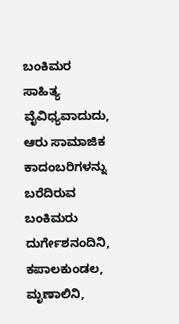ಬಂಕಿಮರ ಸಾಹಿತ್ಯ ವೈವಿಧ್ಯವಾದುದು, ಆರು ಸಾಮಾಜಿಕ ಕಾದಂಬರಿಗಳನ್ನು ಬರೆದಿರುವ ಬಂಕಿಮರು ದುರ್ಗೇಶನಂದಿನಿ, ಕಪಾಲಕುಂಡಲ, ಮೃಣಾಲಿನಿ,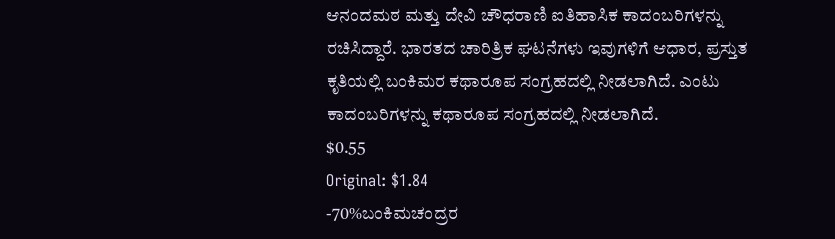ಆನಂದಮಠ ಮತ್ತು ದೇವಿ ಚೌಧರಾಣಿ ಐತಿಹಾಸಿಕ ಕಾದಂಬರಿಗಳನ್ನು ರಚಿಸಿದ್ದಾರೆ. ಭಾರತದ ಚಾರಿತ್ರಿಕ ಘಟನೆಗಳು ಇವುಗಳಿಗೆ ಆಧಾರ, ಪ್ರಸ್ತುತ ಕೃತಿಯಲ್ಲಿ ಬಂಕಿಮರ ಕಥಾರೂಪ ಸಂಗ್ರಹದಲ್ಲಿ ನೀಡಲಾಗಿದೆ. ಎಂಟು ಕಾದಂಬರಿಗಳನ್ನು ಕಥಾರೂಪ ಸಂಗ್ರಹದಲ್ಲಿ ನೀಡಲಾಗಿದೆ.
$0.55
Original: $1.84
-70%ಬಂಕಿಮಚಂದ್ರರ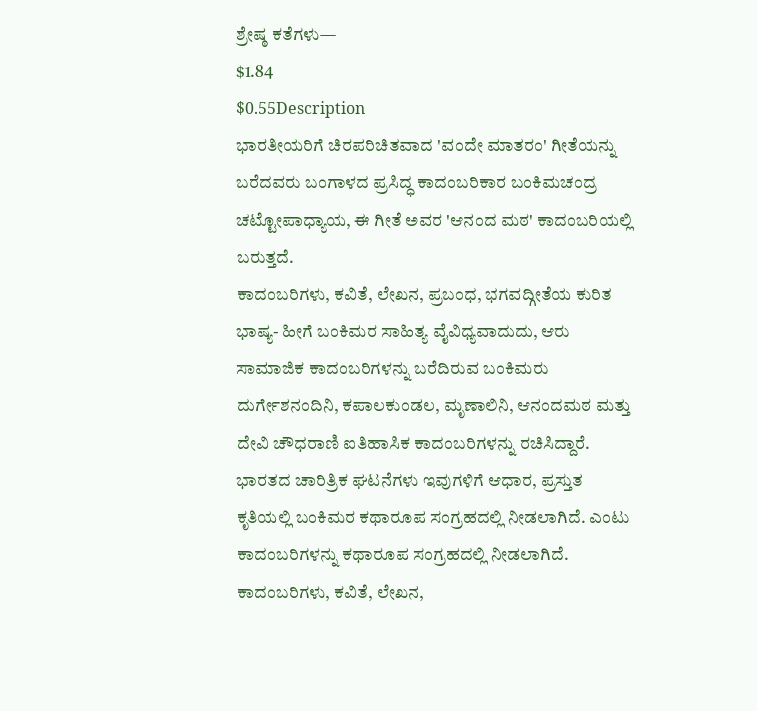ಶ್ರೇಷ್ಠ ಕತೆಗಳು—
$1.84
$0.55Description
ಭಾರತೀಯರಿಗೆ ಚಿರಪರಿಚಿತವಾದ 'ವಂದೇ ಮಾತರಂ' ಗೀತೆಯನ್ನು ಬರೆದವರು ಬಂಗಾಳದ ಪ್ರಸಿದ್ಧ ಕಾದಂಬರಿಕಾರ ಬಂಕಿಮಚಂದ್ರ ಚಟ್ಟೋಪಾಧ್ಯಾಯ, ಈ ಗೀತೆ ಅವರ 'ಆನಂದ ಮಠ' ಕಾದಂಬರಿಯಲ್ಲಿ ಬರುತ್ತದೆ.
ಕಾದಂಬರಿಗಳು, ಕವಿತೆ, ಲೇಖನ, ಪ್ರಬಂಧ, ಭಗವದ್ಗೀತೆಯ ಕುರಿತ ಭಾಷ್ಯ- ಹೀಗೆ ಬಂಕಿಮರ ಸಾಹಿತ್ಯ ವೈವಿಧ್ಯವಾದುದು, ಆರು ಸಾಮಾಜಿಕ ಕಾದಂಬರಿಗಳನ್ನು ಬರೆದಿರುವ ಬಂಕಿಮರು ದುರ್ಗೇಶನಂದಿನಿ, ಕಪಾಲಕುಂಡಲ, ಮೃಣಾಲಿನಿ, ಆನಂದಮಠ ಮತ್ತು ದೇವಿ ಚೌಧರಾಣಿ ಐತಿಹಾಸಿಕ ಕಾದಂಬರಿಗಳನ್ನು ರಚಿಸಿದ್ದಾರೆ. ಭಾರತದ ಚಾರಿತ್ರಿಕ ಘಟನೆಗಳು ಇವುಗಳಿಗೆ ಆಧಾರ, ಪ್ರಸ್ತುತ ಕೃತಿಯಲ್ಲಿ ಬಂಕಿಮರ ಕಥಾರೂಪ ಸಂಗ್ರಹದಲ್ಲಿ ನೀಡಲಾಗಿದೆ. ಎಂಟು ಕಾದಂಬರಿಗಳನ್ನು ಕಥಾರೂಪ ಸಂಗ್ರಹದಲ್ಲಿ ನೀಡಲಾಗಿದೆ.
ಕಾದಂಬರಿಗಳು, ಕವಿತೆ, ಲೇಖನ,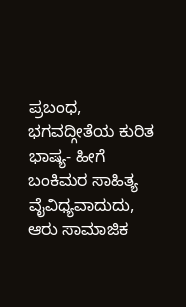ಪ್ರಬಂಧ, ಭಗವದ್ಗೀತೆಯ ಕುರಿತ ಭಾಷ್ಯ- ಹೀಗೆ ಬಂಕಿಮರ ಸಾಹಿತ್ಯ ವೈವಿಧ್ಯವಾದುದು, ಆರು ಸಾಮಾಜಿಕ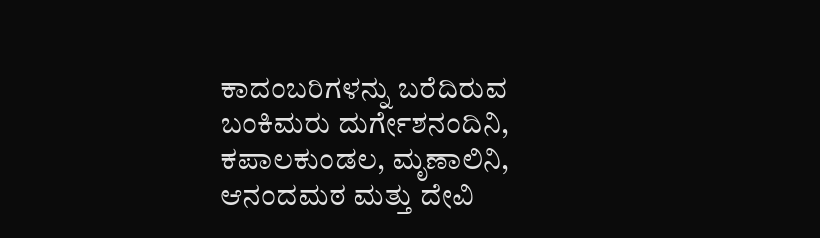ಕಾದಂಬರಿಗಳನ್ನು ಬರೆದಿರುವ ಬಂಕಿಮರು ದುರ್ಗೇಶನಂದಿನಿ, ಕಪಾಲಕುಂಡಲ, ಮೃಣಾಲಿನಿ, ಆನಂದಮಠ ಮತ್ತು ದೇವಿ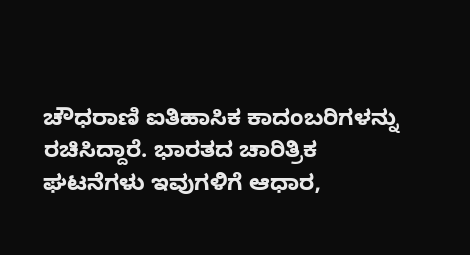ಚೌಧರಾಣಿ ಐತಿಹಾಸಿಕ ಕಾದಂಬರಿಗಳನ್ನು ರಚಿಸಿದ್ದಾರೆ. ಭಾರತದ ಚಾರಿತ್ರಿಕ ಘಟನೆಗಳು ಇವುಗಳಿಗೆ ಆಧಾರ,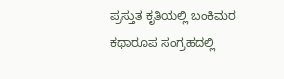ಪ್ರಸ್ತುತ ಕೃತಿಯಲ್ಲಿ ಬಂಕಿಮರ ಕಥಾರೂಪ ಸಂಗ್ರಹದಲ್ಲಿ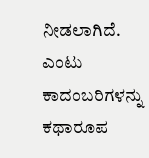ನೀಡಲಾಗಿದೆ. ಎಂಟು ಕಾದಂಬರಿಗಳನ್ನು ಕಥಾರೂಪ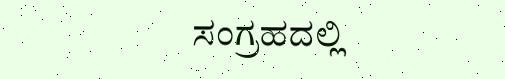ಸಂಗ್ರಹದಲ್ಲಿ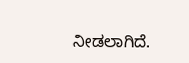ನೀಡಲಾಗಿದೆ.